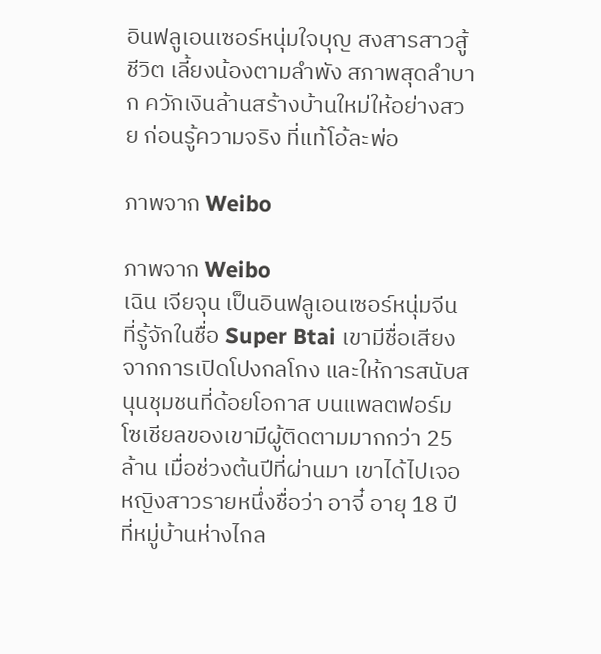อินฟลูเอนเซอร์หนุ่มใจบุญ สงสารสาวสู้ชีวิต เลี้ยงน้องตามลำพัง สภาพสุดลำบาก ควักเงินล้านสร้างบ้านใหม่ให้อย่างสวย ก่อนรู้ความจริง ที่แท้โอ้ละพ่อ

ภาพจาก Weibo

ภาพจาก Weibo
เฉิน เจียจุน เป็นอินฟลูเอนเซอร์หนุ่มจีน ที่รู้จักในชื่อ Super Btai เขามีชื่อเสียงจากการเปิดโปงกลโกง และให้การสนับสนุนชุมชนที่ด้อยโอกาส บนแพลตฟอร์มโซเชียลของเขามีผู้ติดตามมากกว่า 25 ล้าน เมื่อช่วงต้นปีที่ผ่านมา เขาได้ไปเจอหญิงสาวรายหนึ่งชื่อว่า อาจี๋ อายุ 18 ปี ที่หมู่บ้านห่างไกล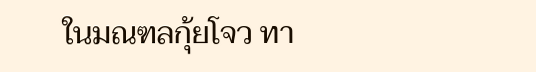ในมณฑลกุ้ยโจว ทา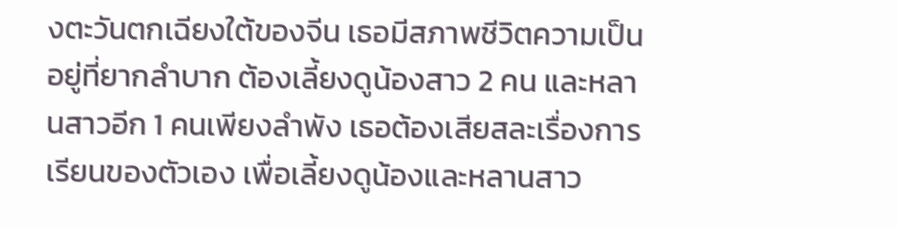งตะวันตกเฉียงใต้ของจีน เธอมีสภาพชีวิตความเป็นอยู่ที่ยากลำบาก ต้องเลี้ยงดูน้องสาว 2 คน และหลานสาวอีก 1 คนเพียงลำพัง เธอต้องเสียสละเรื่องการเรียนของตัวเอง เพื่อเลี้ยงดูน้องและหลานสาว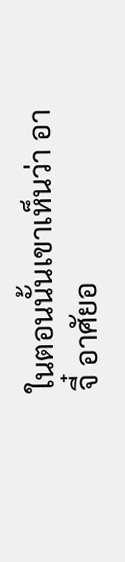ในตอนนั้นเขาเห็นว่า อาจี๋ อาศัยอ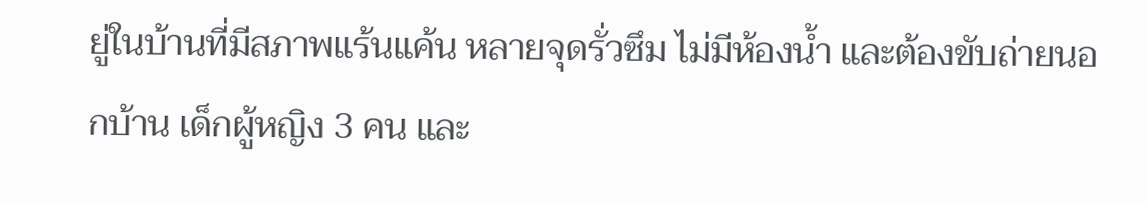ยู่ในบ้านที่มีสภาพแร้นแค้น หลายจุดรั่วซึม ไม่มีห้องน้ำ และต้องขับถ่ายนอกบ้าน เด็กผู้หญิง 3 คน และ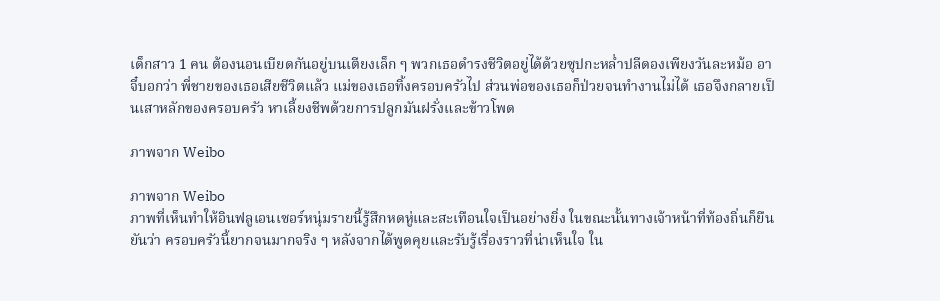เด็กสาว 1 คน ต้องนอนเบียดกันอยู่บนเตียงเล็ก ๆ พวกเธอดำรงชีวิตอยู่ได้ด้วยซุปกะหล่ำปลีดองเพียงวันละหม้อ อาจี๋บอกว่า พี่ชายของเธอเสียชีวิตแล้ว แม่ของเธอทิ้งครอบครัวไป ส่วนพ่อของเธอก็ป่วยจนทำงานไม่ได้ เธอจึงกลายเป็นเสาหลักของครอบครัว หาเลี้ยงชีพด้วยการปลูกมันฝรั่งและข้าวโพด

ภาพจาก Weibo

ภาพจาก Weibo
ภาพที่เห็นทำให้อินฟลูเอนเซอร์หนุ่มรายนี้รู้สึกหดหู่และสะเทือนใจเป็นอย่างยิ่ง ในขณะนั้นทางเจ้าหน้าที่ท้องถิ่นก็ยืนยันว่า ครอบครัวนี้ยากจนมากจริง ๆ หลังจากได้พูดคุยและรับรู้เรื่องราวที่น่าเห็นใจ ใน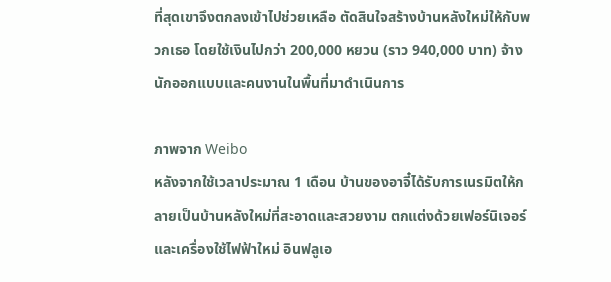ที่สุดเขาจึงตกลงเข้าไปช่วยเหลือ ตัดสินใจสร้างบ้านหลังใหม่ให้กับพวกเธอ โดยใช้เงินไปกว่า 200,000 หยวน (ราว 940,000 บาท) จ้างนักออกแบบและคนงานในพื้นที่มาดำเนินการ

ภาพจาก Weibo
หลังจากใช้เวลาประมาณ 1 เดือน บ้านของอาจี๋ได้รับการเนรมิตให้กลายเป็นบ้านหลังใหม่ที่สะอาดและสวยงาม ตกแต่งด้วยเฟอร์นิเจอร์และเครื่องใช้ไฟฟ้าใหม่ อินฟลูเอ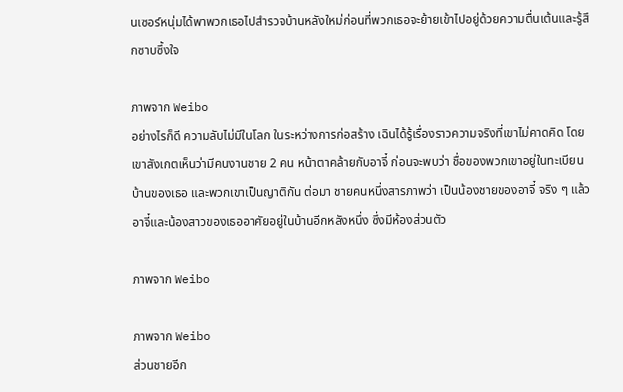นเซอร์หนุ่มได้พาพวกเธอไปสำรวจบ้านหลังใหม่ก่อนที่พวกเธอจะย้ายเข้าไปอยู่ด้วยความตื่นเต้นและรู้สึกซาบซึ้งใจ

ภาพจาก Weibo
อย่างไรก็ดี ความลับไม่มีในโลก ในระหว่างการก่อสร้าง เฉินได้รู้เรื่องราวความจริงที่เขาไม่คาดคิด โดยเขาสังเกตเห็นว่ามีคนงานชาย 2 คน หน้าตาคล้ายกับอาจี๋ ก่อนจะพบว่า ชื่อของพวกเขาอยู่ในทะเบียนบ้านของเธอ และพวกเขาเป็นญาติกัน ต่อมา ชายคนหนึ่งสารภาพว่า เป็นน้องชายของอาจี๋ จริง ๆ แล้ว อาจี๋และน้องสาวของเธออาศัยอยู่ในบ้านอีกหลังหนึ่ง ซึ่งมีห้องส่วนตัว

ภาพจาก Weibo

ภาพจาก Weibo
ส่วนชายอีก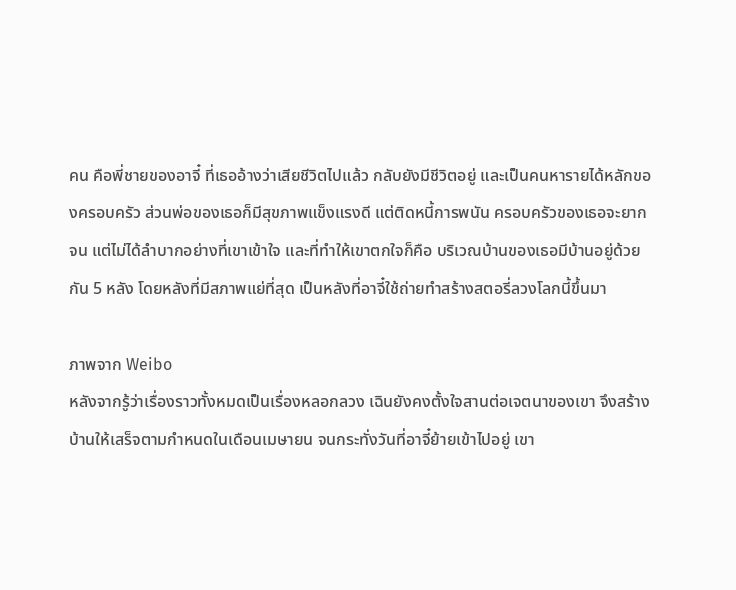คน คือพี่ชายของอาจี๋ ที่เธออ้างว่าเสียชีวิตไปแล้ว กลับยังมีชีวิตอยู่ และเป็นคนหารายได้หลักของครอบครัว ส่วนพ่อของเธอก็มีสุขภาพแข็งแรงดี แต่ติดหนี้การพนัน ครอบครัวของเธอจะยากจน แต่ไม่ได้ลำบากอย่างที่เขาเข้าใจ และที่ทำให้เขาตกใจก็คือ บริเวณบ้านของเธอมีบ้านอยู่ด้วยกัน 5 หลัง โดยหลังที่มีสภาพแย่ที่สุด เป็นหลังที่อาจี๋ใช้ถ่ายทำสร้างสตอรี่ลวงโลกนี้ขึ้นมา

ภาพจาก Weibo
หลังจากรู้ว่าเรื่องราวทั้งหมดเป็นเรื่องหลอกลวง เฉินยังคงตั้งใจสานต่อเจตนาของเขา จึงสร้างบ้านให้เสร็จตามกำหนดในเดือนเมษายน จนกระทั่งวันที่อาจี๋ย้ายเข้าไปอยู่ เขา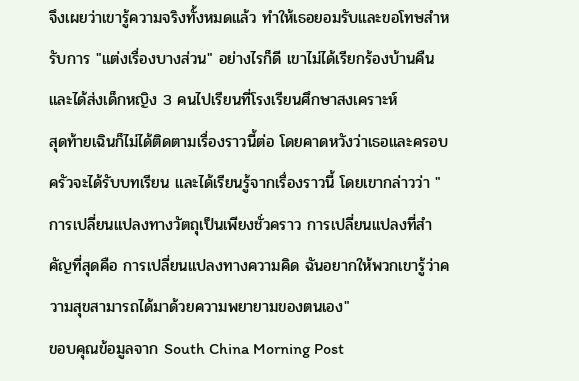จึงเผยว่าเขารู้ความจริงทั้งหมดแล้ว ทำให้เธอยอมรับและขอโทษสำหรับการ "แต่งเรื่องบางส่วน" อย่างไรก็ดี เขาไม่ได้เรียกร้องบ้านคืน และได้ส่งเด็กหญิง 3 คนไปเรียนที่โรงเรียนศึกษาสงเคราะห์
สุดท้ายเฉินก็ไม่ได้ติดตามเรื่องราวนี้ต่อ โดยคาดหวังว่าเธอและครอบครัวจะได้รับบทเรียน และได้เรียนรู้จากเรื่องราวนี้ โดยเขากล่าวว่า "การเปลี่ยนแปลงทางวัตถุเป็นเพียงชั่วคราว การเปลี่ยนแปลงที่สำคัญที่สุดคือ การเปลี่ยนแปลงทางความคิด ฉันอยากให้พวกเขารู้ว่าความสุขสามารถได้มาด้วยความพยายามของตนเอง"
ขอบคุณข้อมูลจาก South China Morning Post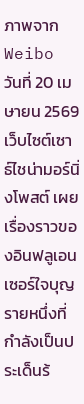ภาพจาก Weibo
วันที่ 20 เมษายน 2569 เว็บไซต์เซาธ์ไชน่ามอร์นิ่งโพสต์ เผยเรื่องราวของอินฟลูเอนเซอร์ใจบุญรายหนึ่งที่กำลังเป็นประเด็นร้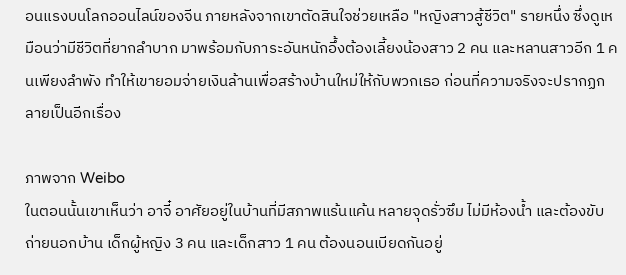อนแรงบนโลกออนไลน์ของจีน ภายหลังจากเขาตัดสินใจช่วยเหลือ "หญิงสาวสู้ชีวิต" รายหนึ่ง ซึ่งดูเหมือนว่ามีชีวิตที่ยากลำบาก มาพร้อมกับภาระอันหนักอึ้งต้องเลี้ยงน้องสาว 2 คน และหลานสาวอีก 1 คนเพียงลำพัง ทำให้เขายอมจ่ายเงินล้านเพื่อสร้างบ้านใหม่ให้กับพวกเธอ ก่อนที่ความจริงจะปรากฏกลายเป็นอีกเรื่อง

ภาพจาก Weibo
ในตอนนั้นเขาเห็นว่า อาจี๋ อาศัยอยู่ในบ้านที่มีสภาพแร้นแค้น หลายจุดรั่วซึม ไม่มีห้องน้ำ และต้องขับถ่ายนอกบ้าน เด็กผู้หญิง 3 คน และเด็กสาว 1 คน ต้องนอนเบียดกันอยู่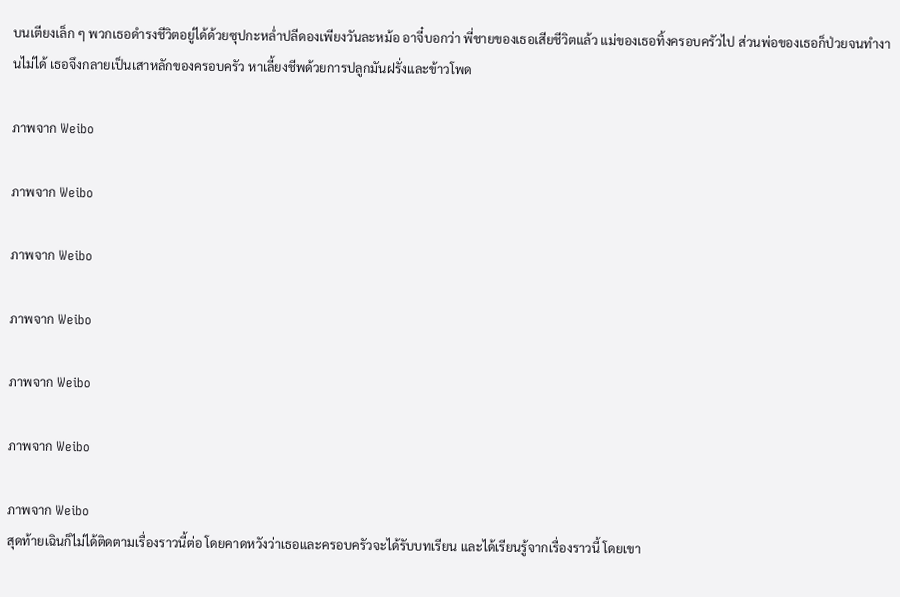บนเตียงเล็ก ๆ พวกเธอดำรงชีวิตอยู่ได้ด้วยซุปกะหล่ำปลีดองเพียงวันละหม้อ อาจี๋บอกว่า พี่ชายของเธอเสียชีวิตแล้ว แม่ของเธอทิ้งครอบครัวไป ส่วนพ่อของเธอก็ป่วยจนทำงานไม่ได้ เธอจึงกลายเป็นเสาหลักของครอบครัว หาเลี้ยงชีพด้วยการปลูกมันฝรั่งและข้าวโพด

ภาพจาก Weibo

ภาพจาก Weibo

ภาพจาก Weibo

ภาพจาก Weibo

ภาพจาก Weibo

ภาพจาก Weibo

ภาพจาก Weibo
สุดท้ายเฉินก็ไม่ได้ติดตามเรื่องราวนี้ต่อ โดยคาดหวังว่าเธอและครอบครัวจะได้รับบทเรียน และได้เรียนรู้จากเรื่องราวนี้ โดยเขา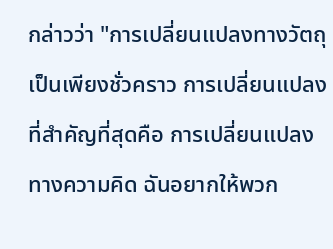กล่าวว่า "การเปลี่ยนแปลงทางวัตถุเป็นเพียงชั่วคราว การเปลี่ยนแปลงที่สำคัญที่สุดคือ การเปลี่ยนแปลงทางความคิด ฉันอยากให้พวก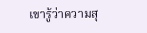เขารู้ว่าความสุ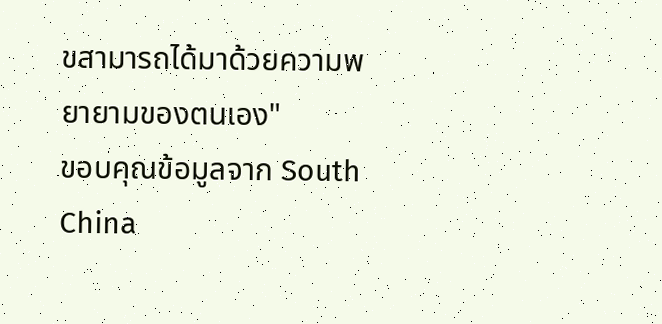ขสามารถได้มาด้วยความพยายามของตนเอง"
ขอบคุณข้อมูลจาก South China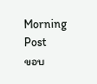Morning Post
ขอบ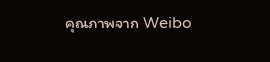คุณภาพจาก Weibo